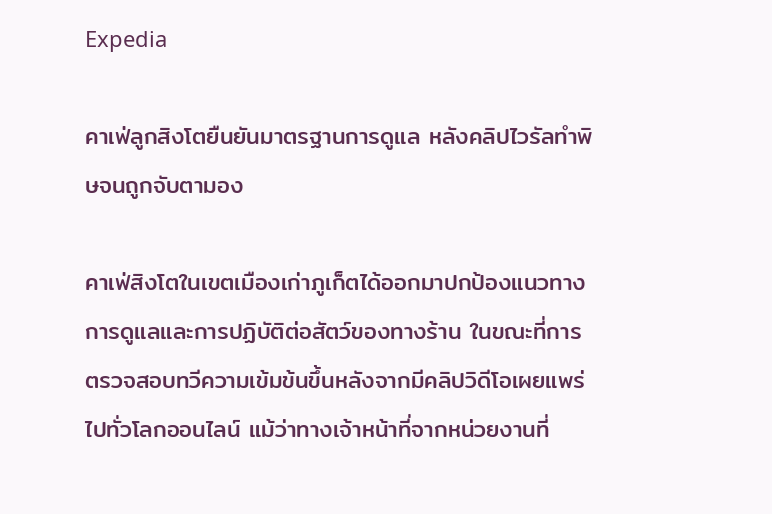Expedia

คาเฟ่ลูกสิงโตยืนยันมาตรฐานการดูแล หลังคลิปไวรัลทำพิษจนถูกจับตามอง

คาเฟ่สิงโตในเขตเมืองเก่าภูเก็ตได้ออกมาปกป้องแนวทางการดูแลและการปฏิบัติต่อสัตว์ของทางร้าน ในขณะที่การตรวจสอบทวีความเข้มข้นขึ้นหลังจากมีคลิปวิดีโอเผยแพร่ไปทั่วโลกออนไลน์ แม้ว่าทางเจ้าหน้าที่จากหน่วยงานที่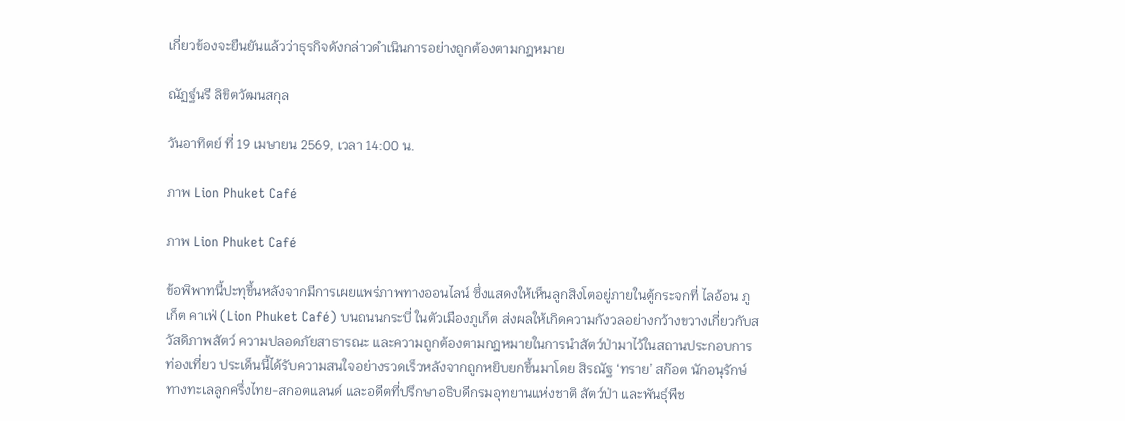เกี่ยวข้องจะยืนยันแล้วว่าธุรกิจดังกล่าวดำเนินการอย่างถูกต้องตามกฎหมาย

ณัฏฐ์นรี ลิขิตวัฒนสกุล

วันอาทิตย์ ที่ 19 เมษายน 2569, เวลา 14:00 น.

ภาพ Lion Phuket Café

ภาพ Lion Phuket Café

ข้อพิพาทนี้ปะทุขึ้นหลังจากมีการเผยแพร่ภาพทางออนไลน์ ซึ่งแสดงให้เห็นลูกสิงโตอยู่ภายในตู้กระจกที่ ไลอ้อน ภูเก็ต คาเฟ่ (Lion Phuket Café) บนถนนกระบี่ ในตัวเมืองภูเก็ต ส่งผลให้เกิดความกังวลอย่างกว้างขวางเกี่ยวกับสวัสดิภาพสัตว์ ความปลอดภัยสาธารณะ และความถูกต้องตามกฎหมายในการนำสัตว์ป่ามาไว้ในสถานประกอบการท่องเที่ยว ประเด็นนี้ได้รับความสนใจอย่างรวดเร็วหลังจากถูกหยิบยกขึ้นมาโดย สิรณัฐ ‘ทราย’ สก๊อต นักอนุรักษ์ทางทะเลลูกครึ่งไทย-สกอตแลนด์ และอดีตที่ปรึกษาอธิบดีกรมอุทยานแห่งชาติ สัตว์ป่า และพันธุ์พืช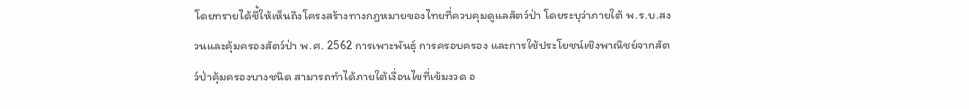โดยทรายได้ชี้ให้เห็นถึงโครงสร้างทางกฎหมายของไทยที่ควบคุมดูแลสัตว์ป่า โดยระบุว่าภายใต้ พ.ร.บ.สงวนและคุ้มครองสัตว์ป่า พ.ศ. 2562 การเพาะพันธุ์ การครอบครอง และการใช้ประโยชน์เชิงพาณิชย์จากสัตว์ป่าคุ้มครองบางชนิด สามารถทำได้ภายใต้เงื่อนไขที่เข้มงวด อ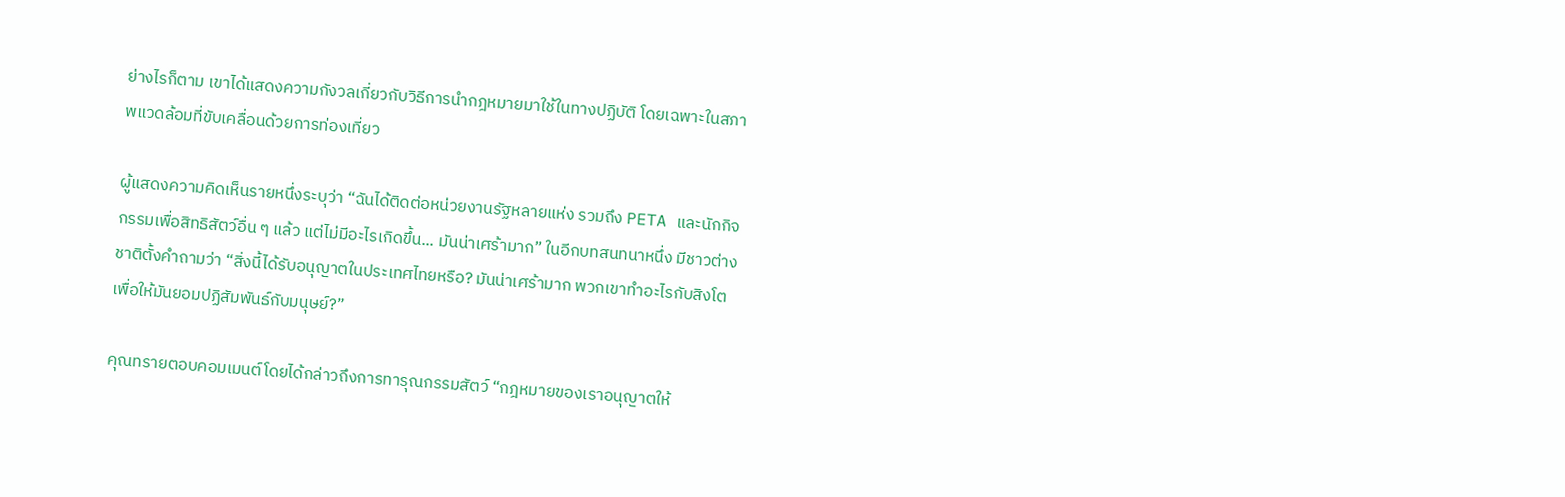ย่างไรก็ตาม เขาได้แสดงความกังวลเกี่ยวกับวิธีการนำกฎหมายมาใช้ในทางปฏิบัติ โดยเฉพาะในสภาพแวดล้อมที่ขับเคลื่อนด้วยการท่องเที่ยว

ผู้แสดงความคิดเห็นรายหนึ่งระบุว่า “ฉันได้ติดต่อหน่วยงานรัฐหลายแห่ง รวมถึง PETA และนักกิจกรรมเพื่อสิทธิสัตว์อื่น ๆ แล้ว แต่ไม่มีอะไรเกิดขึ้น... มันน่าเศร้ามาก” ในอีกบทสนทนาหนึ่ง มีชาวต่างชาติตั้งคำถามว่า “สิ่งนี้ได้รับอนุญาตในประเทศไทยหรือ? มันน่าเศร้ามาก พวกเขาทำอะไรกับสิงโตเพื่อให้มันยอมปฏิสัมพันธ์กับมนุษย์?”

คุณทรายตอบคอมเมนต์โดยได้กล่าวถึงการทารุณกรรมสัตว์ “กฎหมายของเราอนุญาตให้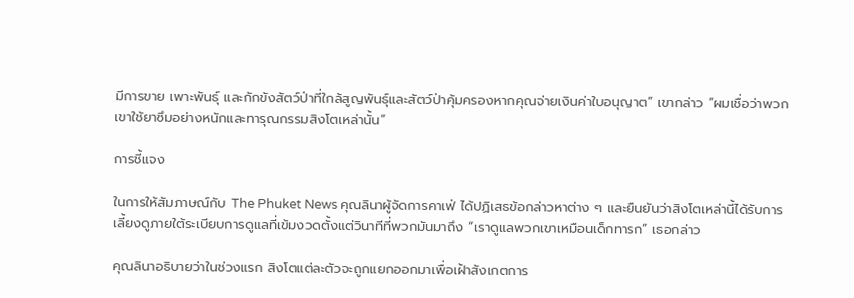มีการขาย เพาะพันธุ์ และกักขังสัตว์ป่าที่ใกล้สูญพันธุ์และสัตว์ป่าคุ้มครองหากคุณจ่ายเงินค่าใบอนุญาต” เขากล่าว “ผมเชื่อว่าพวกเขาใช้ยาซึมอย่างหนักและทารุณกรรมสิงโตเหล่านั้น”

การชี้แจง

ในการให้สัมภาษณ์กับ The Phuket News คุณลินาผู้จัดการคาเฟ่ ได้ปฏิเสธข้อกล่าวหาต่าง ๆ และยืนยันว่าสิงโตเหล่านี้ได้รับการเลี้ยงดูภายใต้ระเบียบการดูแลที่เข้มงวดตั้งแต่วินาทีที่พวกมันมาถึง “เราดูแลพวกเขาเหมือนเด็กทารก” เธอกล่าว

คุณลินาอธิบายว่าในช่วงแรก สิงโตแต่ละตัวจะถูกแยกออกมาเพื่อเฝ้าสังเกตการ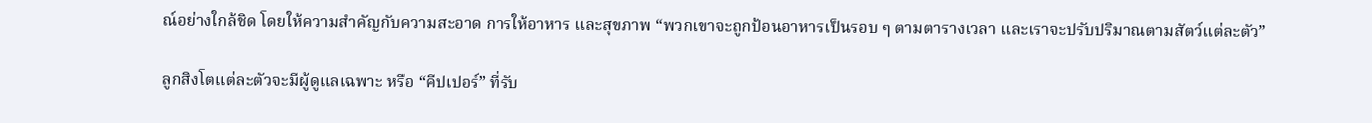ณ์อย่างใกล้ชิด โดยให้ความสำคัญกับความสะอาด การให้อาหาร และสุขภาพ “พวกเขาจะถูกป้อนอาหารเป็นรอบ ๆ ตามตารางเวลา และเราจะปรับปริมาณตามสัตว์แต่ละตัว”

ลูกสิงโตแต่ละตัวจะมีผู้ดูแลเฉพาะ หรือ “คีปเปอร์” ที่รับ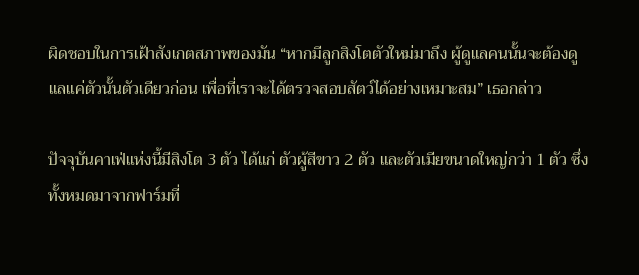ผิดชอบในการเฝ้าสังเกตสภาพของมัน “หากมีลูกสิงโตตัวใหม่มาถึง ผู้ดูแลคนนั้นจะต้องดูแลแค่ตัวนั้นตัวเดียวก่อน เพื่อที่เราจะได้ตรวจสอบสัตว์ได้อย่างเหมาะสม” เธอกล่าว

ปัจจุบันคาเฟ่แห่งนี้มีสิงโต 3 ตัว ได้แก่ ตัวผู้สีขาว 2 ตัว และตัวเมียขนาดใหญ่กว่า 1 ตัว ซึ่งทั้งหมดมาจากฟาร์มที่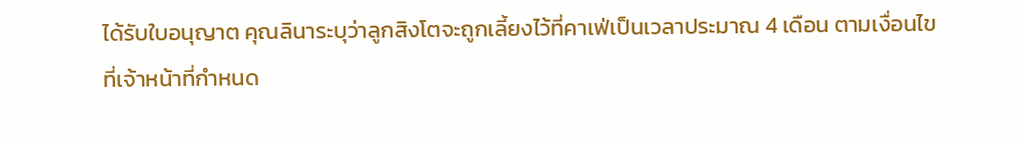ได้รับใบอนุญาต คุณลินาระบุว่าลูกสิงโตจะถูกเลี้ยงไว้ที่คาเฟ่เป็นเวลาประมาณ 4 เดือน ตามเงื่อนไขที่เจ้าหน้าที่กำหนด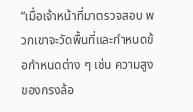“เมื่อเจ้าหน้าที่มาตรวจสอบ พวกเขาจะวัดพื้นที่และกำหนดข้อกำหนดต่าง ๆ เช่น ความสูงของกรงล้อ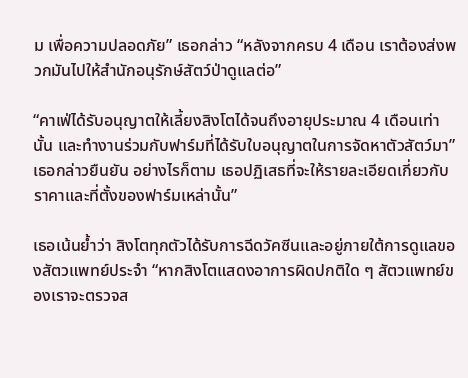ม เพื่อความปลอดภัย” เธอกล่าว “หลังจากครบ 4 เดือน เราต้องส่งพวกมันไปให้สำนักอนุรักษ์สัตว์ป่าดูแลต่อ”

“คาเฟ่ได้รับอนุญาตให้เลี้ยงสิงโตได้จนถึงอายุประมาณ 4 เดือนเท่านั้น และทำงานร่วมกับฟาร์มที่ได้รับใบอนุญาตในการจัดหาตัวสัตว์มา” เธอกล่าวยืนยัน อย่างไรก็ตาม เธอปฏิเสธที่จะให้รายละเอียดเกี่ยวกับราคาและที่ตั้งของฟาร์มเหล่านั้น”

เธอเน้นย้ำว่า สิงโตทุกตัวได้รับการฉีดวัคซีนและอยู่ภายใต้การดูแลของสัตวแพทย์ประจำ “หากสิงโตแสดงอาการผิดปกติใด ๆ สัตวแพทย์ของเราจะตรวจส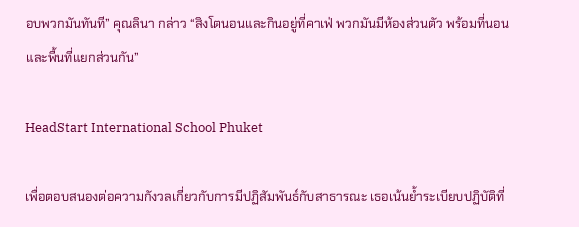อบพวกมันทันที” คุณลินา กล่าว “สิงโตนอนและกินอยู่ที่คาเฟ่ พวกมันมีห้องส่วนตัว พร้อมที่นอนและพื้นที่แยกส่วนกัน”

HeadStart International School Phuket

เพื่อตอบสนองต่อความกังวลเกี่ยวกับการมีปฏิสัมพันธ์กับสาธารณะ เธอเน้นย้ำระเบียบปฏิบัติที่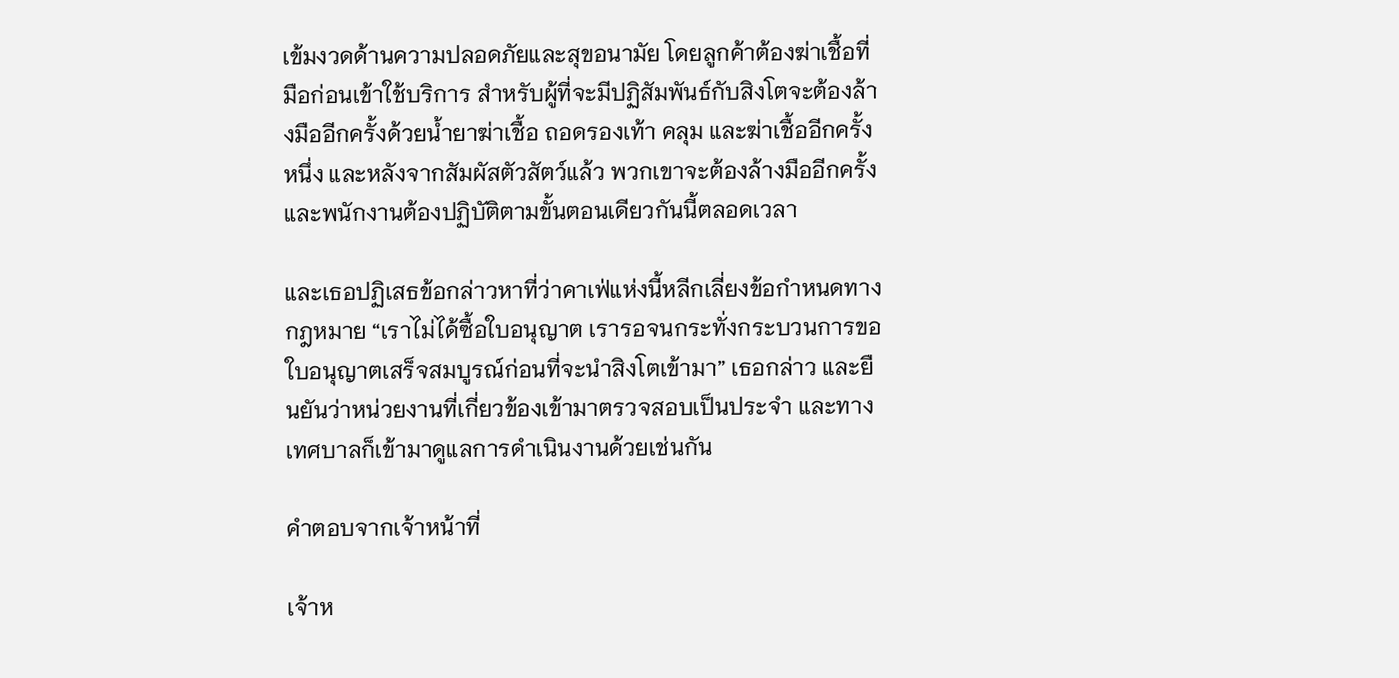เข้มงวดด้านความปลอดภัยและสุขอนามัย โดยลูกค้าต้องฆ่าเชื้อที่มือก่อนเข้าใช้บริการ สำหรับผู้ที่จะมีปฏิสัมพันธ์กับสิงโตจะต้องล้างมืออีกครั้งด้วยน้ำยาฆ่าเชื้อ ถอดรองเท้า คลุม และฆ่าเชื้ออีกครั้งหนึ่ง และหลังจากสัมผัสตัวสัตว์แล้ว พวกเขาจะต้องล้างมืออีกครั้ง และพนักงานต้องปฏิบัติตามขั้นตอนเดียวกันนี้ตลอดเวลา

และเธอปฏิเสธข้อกล่าวหาที่ว่าคาเฟ่แห่งนี้หลีกเลี่ยงข้อกำหนดทางกฎหมาย “เราไม่ได้ซื้อใบอนุญาต เรารอจนกระทั่งกระบวนการขอใบอนุญาตเสร็จสมบูรณ์ก่อนที่จะนำสิงโตเข้ามา” เธอกล่าว และยืนยันว่าหน่วยงานที่เกี่ยวข้องเข้ามาตรวจสอบเป็นประจำ และทางเทศบาลก็เข้ามาดูแลการดำเนินงานด้วยเช่นกัน

คำตอบจากเจ้าหน้าที่

เจ้าห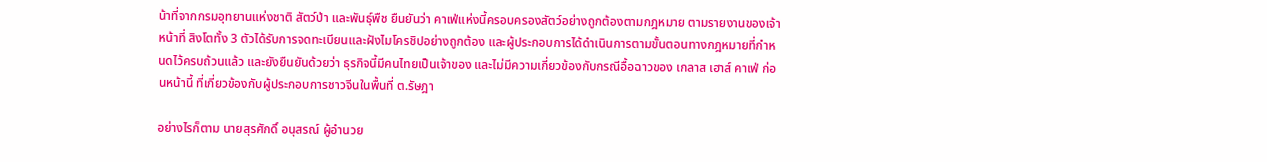น้าที่จากกรมอุทยานแห่งชาติ สัตว์ป่า และพันธุ์พืช ยืนยันว่า คาเฟ่แห่งนี้ครอบครองสัตว์อย่างถูกต้องตามกฎหมาย ตามรายงานของเจ้าหน้าที่ สิงโตทั้ง 3 ตัวได้รับการจดทะเบียนและฝังไมโครชิปอย่างถูกต้อง และผู้ประกอบการได้ดำเนินการตามขั้นตอนทางกฎหมายที่กำหนดไว้ครบถ้วนแล้ว และยังยืนยันด้วยว่า ธุรกิจนี้มีคนไทยเป็นเจ้าของ และไม่มีความเกี่ยวข้องกับกรณีอื้อฉาวของ เกลาส เฮาส์ คาเฟ่ ก่อนหน้านี้ ที่เกี่ยวข้องกับผู้ประกอบการชาวจีนในพื้นที่ ต.รัษฎา

อย่างไรก็ตาม นายสุรศักดิ์ อนุสรณ์ ผู้อำนวย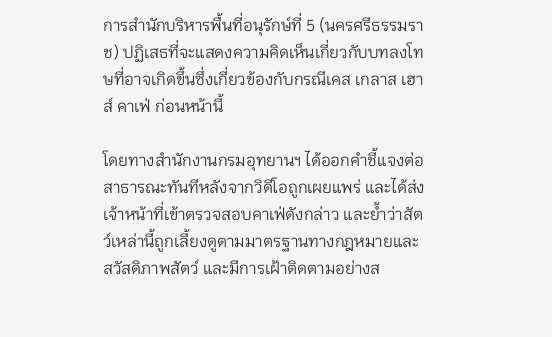การสำนักบริหารพื้นที่อนุรักษ์ที่ 5 (นครศรีธรรมราช) ปฏิเสธที่จะแสดงความคิดเห็นเกี่ยวกับบทลงโทษที่อาจเกิดขึ้นซึ่งเกี่ยวข้องกับกรณีเคส เกลาส เฮาส์ คาเฟ่ ก่อนหน้านี้

โดยทางสำนักงานกรมอุทยานฯ ได้ออกคำชี้แจงต่อสาธารณะทันทีหลังจากวิดีโอถูกเผยแพร่ และได้ส่งเจ้าหน้าที่เข้าตรวจสอบคาเฟ่ดังกล่าว และย้ำว่าสัตว์เหล่านี้ถูกเลี้ยงดูตามมาตรฐานทางกฎหมายและสวัสดิภาพสัตว์ และมีการเฝ้าติดตามอย่างส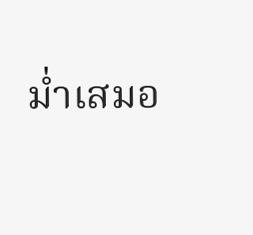ม่ำเสมอ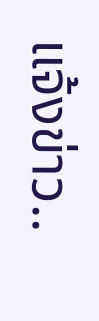แจ้งข่าว..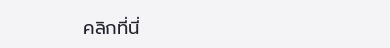คลิกที่นี่